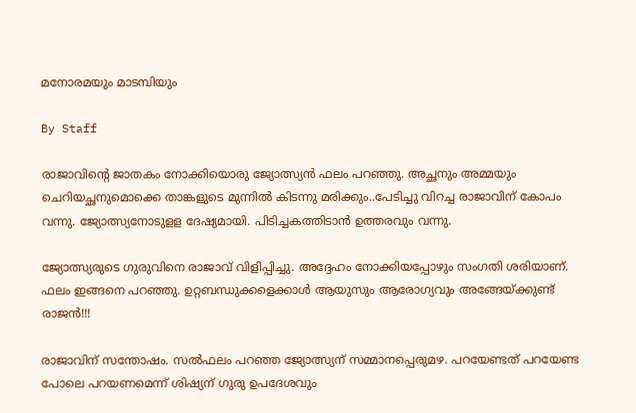മനോരമയും മാടമ്പിയും

By Staff

രാജാവിന്റെ ജാതകം നോക്കിയൊരു ജ്യോത്സ്യന്‍ ഫലം പറഞ്ഞു. അച്ഛനും അമ്മയും ചെറിയച്ഛനുമൊക്കെ താങ്കളുടെ മുന്നില്‍ കിടന്നു മരിക്കും..പേടിച്ചു വിറച്ച രാജാവിന് കോപം വന്നു. ജ്യോത്സ്യനോടുളള ദേഷ്യമായി. പിടിച്ചകത്തിടാന്‍ ഉത്തരവും വന്നു.

ജ്യോത്സ്യരുടെ ഗുരുവിനെ രാജാവ് വിളിപ്പിച്ചു. അദ്ദേഹം നോക്കിയപ്പോഴും സംഗതി ശരിയാണ്. ഫലം ഇങ്ങനെ പറഞ്ഞു. ഉറ്റബന്ധുക്കളെക്കാള്‍ ആയുസും ആരോഗ്യവും അങ്ങേയ്ക്കുണ്ട് രാജന്‍!!!

രാജാവിന് സന്തോഷം. സല്‍ഫലം പറഞ്ഞ ജ്യോത്സ്യന് സമ്മാനപ്പെരുമഴ. പറയേണ്ടത് പറയേണ്ട പോലെ പറയണമെന്ന് ശിഷ്യന് ഗുരു ഉപദേശവും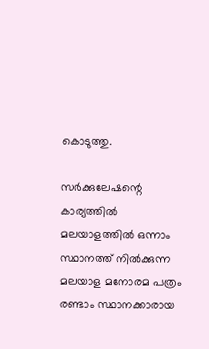കൊടുത്തു.

സര്‍ക്കുലേഷന്റെ കാര്യത്തില്‍ മലയാളത്തില്‍ ഒന്നാം സ്ഥാനത്ത് നില്‍ക്കുന്ന മലയാള മനോരമ പത്രം രണ്ടാം സ്ഥാനക്കാരായ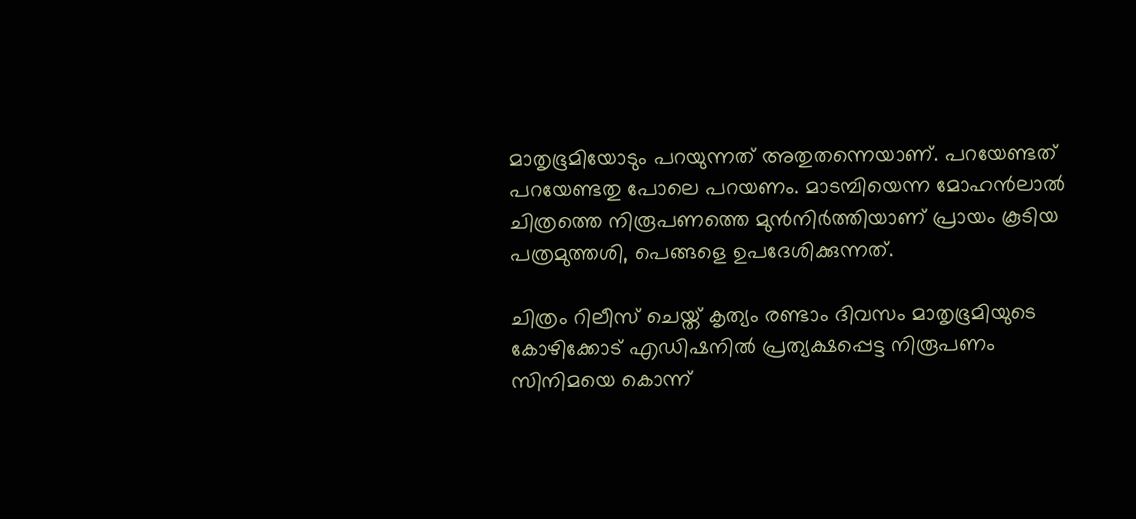മാതൃഭൂമിയോടും പറയുന്നത് അതുതന്നെയാണ്. പറയേണ്ടത് പറയേണ്ടതു പോലെ പറയണം. മാടമ്പിയെന്ന മോഹന്‍ലാല്‍ ചിത്രത്തെ നിരൂപണത്തെ മുന്‍നിര്‍ത്തിയാണ് പ്രായം കൂടിയ പത്രമുത്തശി, പെങ്ങളെ ഉപദേശിക്കുന്നത്.

ചിത്രം റിലീസ് ചെയ്ത് കൃത്യം രണ്ടാം ദിവസം മാതൃഭൂമിയുടെ കോഴിക്കോട് എഡിഷനില്‍ പ്രത്യക്ഷപ്പെട്ട നിരൂപണം സിനിമയെ കൊന്ന്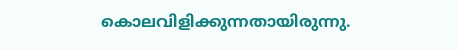കൊലവിളിക്കുന്നതായിരുന്നു.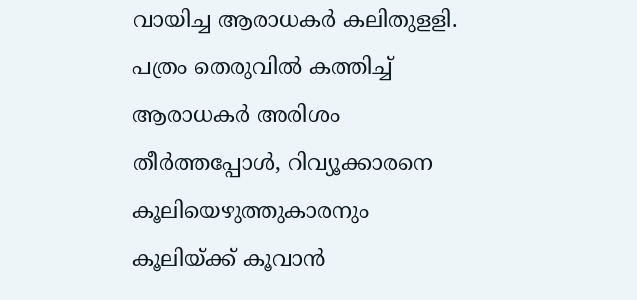വായിച്ച ആരാധകര്‍ കലിതുളളി. പത്രം തെരുവില്‍ കത്തിച്ച് ആരാധകര്‍ അരിശം തീര്‍ത്തപ്പോള്‍, റിവ്യൂക്കാരനെ കൂലിയെഴുത്തുകാരനും കൂലിയ്ക്ക് കൂവാന്‍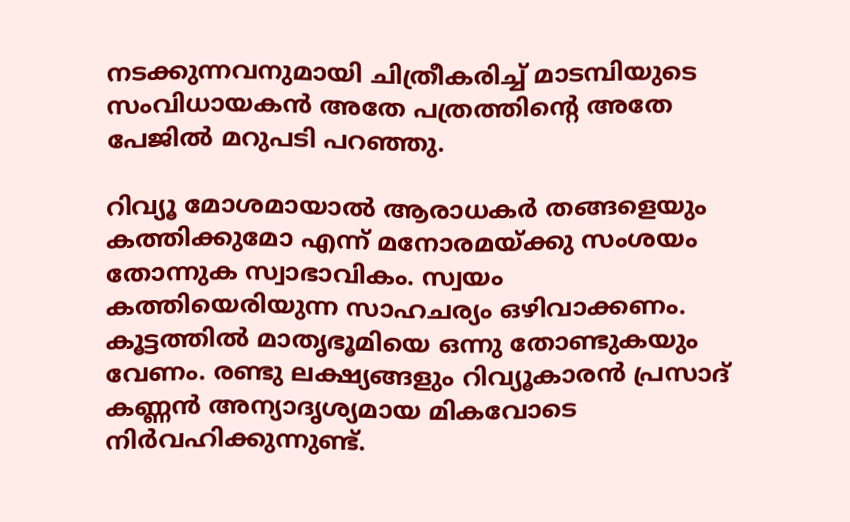നടക്കുന്നവനുമായി ചിത്രീകരിച്ച് മാടമ്പിയുടെ സംവിധായകന്‍ അതേ പത്രത്തിന്റെ അതേ പേജില്‍ മറുപടി പറഞ്ഞു.

റിവ്യൂ മോശമായാല്‍ ആരാധകര്‍ തങ്ങളെയും കത്തിക്കുമോ എന്ന് മനോരമയ്ക്കു സംശയം തോന്നുക സ്വാഭാവികം. സ്വയം കത്തിയെരിയുന്ന സാഹചര്യം ഒഴിവാക്കണം. കൂട്ടത്തില്‍ മാതൃഭൂമിയെ ഒന്നു തോണ്ടുകയും വേണം. രണ്ടു ലക്ഷ്യങ്ങളും റിവ്യൂകാരന്‍ പ്രസാദ് കണ്ണന്‍ അന്യാദൃശ്യമായ മികവോടെ നിര്‍വഹിക്കുന്നുണ്ട്.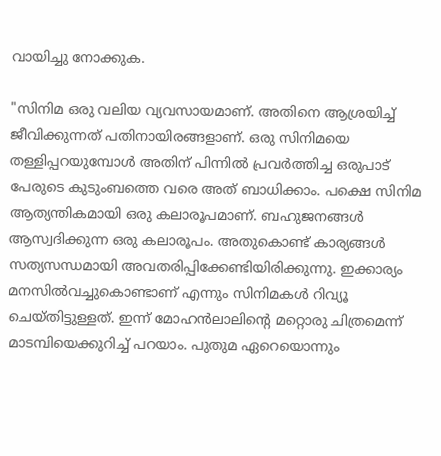വായിച്ചു നോക്കുക.

"സിനിമ ഒരു വലിയ വ്യവസായമാണ്. അതിനെ ആശ്രയിച്ച് ജീവിക്കുന്നത് പതിനായിരങ്ങളാണ്. ഒരു സിനിമയെ തള്ളിപ്പറയുമ്പോള്‍ അതിന് പിന്നില്‍ പ്രവര്‍ത്തിച്ച ഒരുപാട് പേരുടെ കുടുംബത്തെ വരെ അത് ബാധിക്കാം. പക്ഷെ സിനിമ ആത്യന്തികമായി ഒരു കലാരൂപമാണ്. ബഹുജനങ്ങള്‍ ആസ്വദിക്കുന്ന ഒരു കലാരൂപം. അതുകൊണ്ട് കാര്യങ്ങള്‍ സത്യസന്ധമായി അവതരിപ്പിക്കേണ്ടിയിരിക്കുന്നു. ഇക്കാര്യം മനസില്‍വച്ചുകൊണ്ടാണ് എന്നും സിനിമകള്‍ റിവ്യൂ ചെയ്തിട്ടുള്ളത്. ഇന്ന് മോഹന്‍ലാലിന്റെ മറ്റൊരു ചിത്രമെന്ന് മാടമ്പിയെക്കുറിച്ച് പറയാം. പുതുമ ഏറെയൊന്നും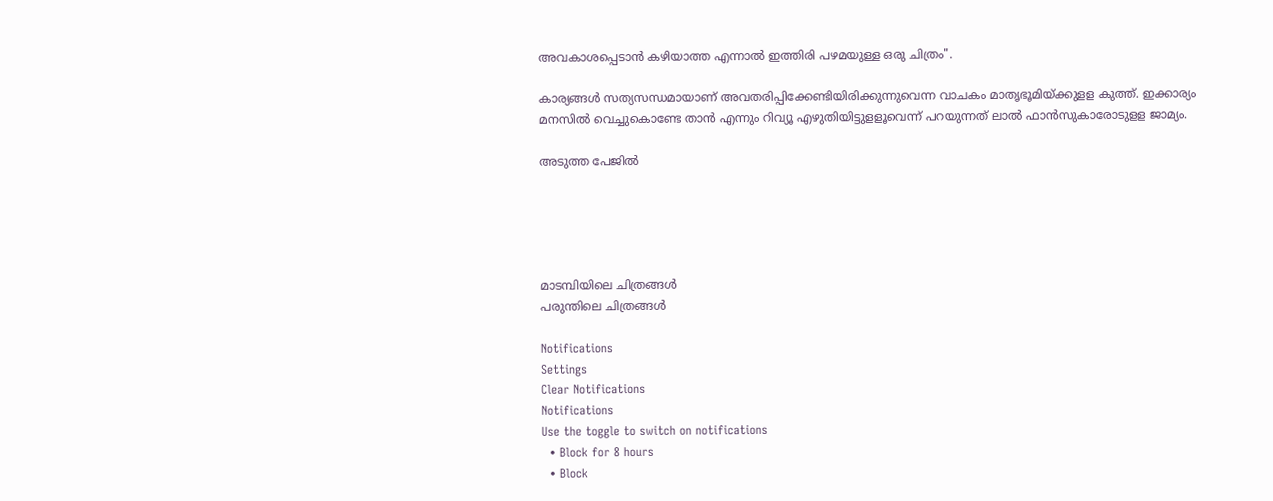അവകാശപ്പെടാന്‍ കഴിയാത്ത എന്നാല്‍ ഇത്തിരി പഴമയുള്ള ഒരു ചിത്രം".

കാര്യങ്ങള്‍ സത്യസന്ധമായാണ് അവതരിപ്പിക്കേണ്ടിയിരിക്കുന്നുവെന്ന വാചകം മാതൃഭൂമിയ്ക്കുളള കുത്ത്. ഇക്കാര്യം മനസില്‍ വെച്ചുകൊണ്ടേ താന്‍ എന്നും റിവ്യൂ എഴുതിയിട്ടുളളൂവെന്ന് പറയുന്നത് ലാല്‍ ഫാന്‍സുകാരോടുളള ജാമ്യം.

അടുത്ത പേജില്‍





മാടമ്പിയിലെ ചിത്രങ്ങള്‍
പരുന്തിലെ ചിത്രങ്ങള്‍

Notifications
Settings
Clear Notifications
Notifications
Use the toggle to switch on notifications
  • Block for 8 hours
  • Block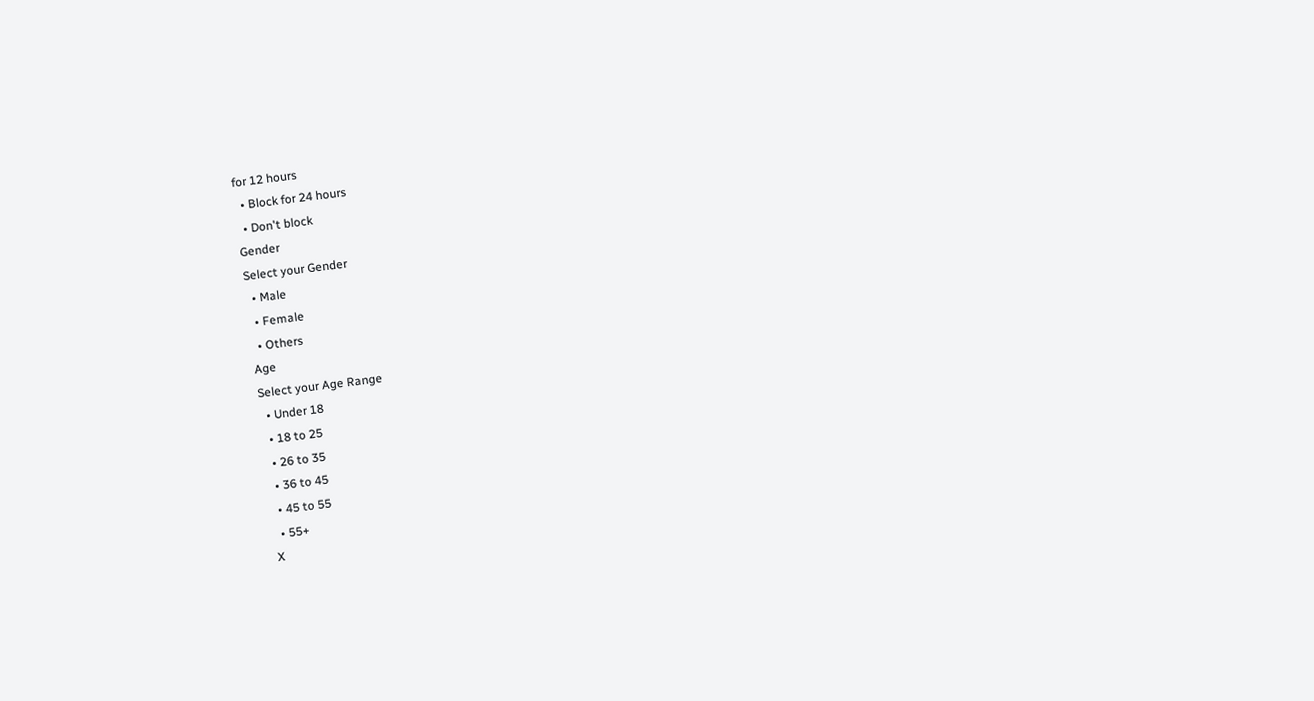for 12 hours
  • Block for 24 hours
  • Don't block
Gender
Select your Gender
  • Male
  • Female
  • Others
Age
Select your Age Range
  • Under 18
  • 18 to 25
  • 26 to 35
  • 36 to 45
  • 45 to 55
  • 55+
X